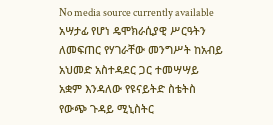No media source currently available
አሣታፊ የሆነ ዴሞክራሲያዊ ሥርዓትን ለመፍጠር የሃገራቸው መንግሥት ከአብይ አህመድ አስተዳደር ጋር ተመሣሣይ አቋም እንዳለው የዩናይትድ ስቴትስ የውጭ ጉዳይ ሚኒስትር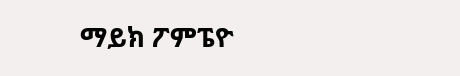ማይክ ፖምፔዮ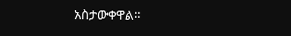አስታውቀዋል።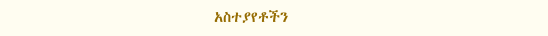አስተያየቶችን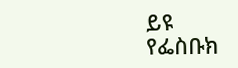ይዩ
የፌስቡክ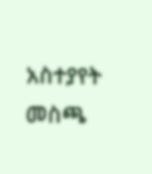አስተያየት መስጫ